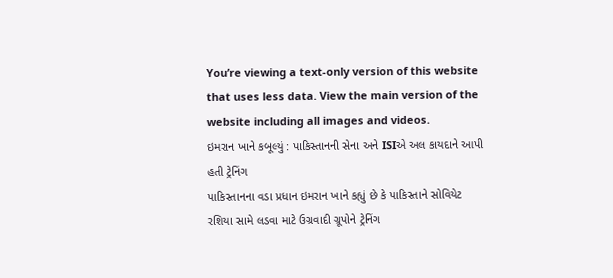You’re viewing a text-only version of this website that uses less data. View the main version of the website including all images and videos.
ઇમરાન ખાને કબૂલ્યું : પાકિસ્તાનની સેના અને ISIએ અલ કાયદાને આપી હતી ટ્રેનિંગ
પાકિસ્તાનના વડા પ્રધાન ઇમરાન ખાને કહ્યું છે કે પાકિસ્તાને સોવિયેટ રશિયા સામે લડવા માટે ઉગ્રવાદી ગ્રૂપોને ટ્રેનિંગ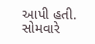આપી હતી.
સોમવારે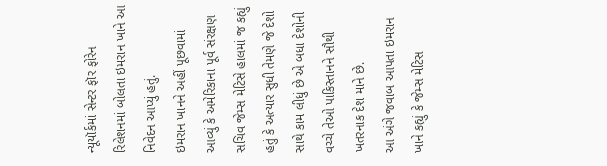ન્યૂયૉર્કમાં સેન્ટર ફૉર ફોરેન રિલેશનમાં બોલતા ઇમરાન ખાને આ નિવેદન આપ્યું હતું.
ઇમરાન ખાનને અહીં પૂછવામાં આવ્યું કે અમેરિકાના પૂર્વ સંરક્ષણ સચિવ જેમ્સ મેટિસે હાલમાં જ કહ્યું હતું કે અત્યાર સુધી તેમણે જે દેશો સાથે કામ લીધું છે એ બધા દેશોની વચ્ચે તેઓ પાકિસ્તાનને સૌથી ખતરનાક દેશ માને છે.
આ અંગે જવાબ આપતા ઇમરાન ખાને કહ્યું કે જેમ્સ મેટિસ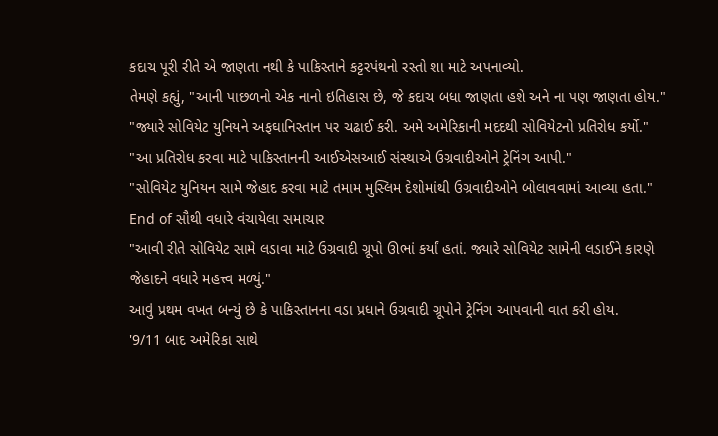કદાચ પૂરી રીતે એ જાણતા નથી કે પાકિસ્તાને કટ્ટરપંથનો રસ્તો શા માટે અપનાવ્યો.
તેમણે કહ્યું, "આની પાછળનો એક નાનો ઇતિહાસ છે, જે કદાચ બધા જાણતા હશે અને ના પણ જાણતા હોય."
"જ્યારે સોવિયેટ યુનિયને અફઘાનિસ્તાન પર ચઢાઈ કરી. અમે અમેરિકાની મદદથી સોવિયેટનો પ્રતિરોધ કર્યો."
"આ પ્રતિરોધ કરવા માટે પાકિસ્તાનની આઈએસઆઈ સંસ્થાએ ઉગ્રવાદીઓને ટ્રેનિંગ આપી."
"સોવિયેટ યુનિયન સામે જેહાદ કરવા માટે તમામ મુસ્લિમ દેશોમાંથી ઉગ્રવાદીઓને બોલાવવામાં આવ્યા હતા."
End of સૌથી વધારે વંચાયેલા સમાચાર
"આવી રીતે સોવિયેટ સામે લડાવા માટે ઉગ્રવાદી ગ્રૂપો ઊભાં કર્યાં હતાં. જ્યારે સોવિયેટ સામેની લડાઈને કારણે જેહાદને વધારે મહત્ત્વ મળ્યું."
આવું પ્રથમ વખત બન્યું છે કે પાકિસ્તાનના વડા પ્રધાને ઉગ્રવાદી ગ્રૂપોને ટ્રેનિંગ આપવાની વાત કરી હોય.
'9/11 બાદ અમેરિકા સાથે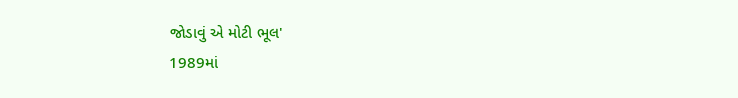જોડાવું એ મોટી ભૂલ'
1989માં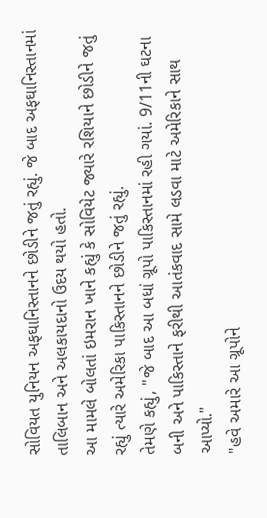સોવિયત યુનિયન અફઘાનિસ્તાનને છોડીને જતું રહ્યું. જે બાદ અફઘાનિસ્તાનમાં તાલિબાન અને અલકાયદાનો ઉદય થયો હતો.
આ મામલે બોલતાં ઇમરાન ખાને કહ્યું કે સોવિયેટ જ્યારે રશિયાને છોડીને જતું રહ્યું ત્યારે અમેરિકા પાકિસ્તાનને છોડીને જતું રહ્યું.
તેમણે કહ્યું, "જે બાદ આ બધાં ગ્રૂપો પાકિસ્તાનમાં રહી ગયાં. 9/11ની ઘટના બની અને પાકિસ્તાને ફરીથી આતંકવાદ સામે લડવા માટે અમેરિકાને સાથ આપ્યો."
"હવે અમારે આ ગ્રૂપોને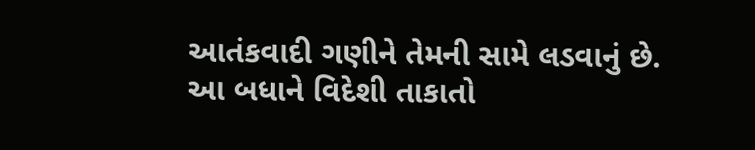આતંકવાદી ગણીને તેમની સામે લડવાનું છે. આ બધાને વિદેશી તાકાતો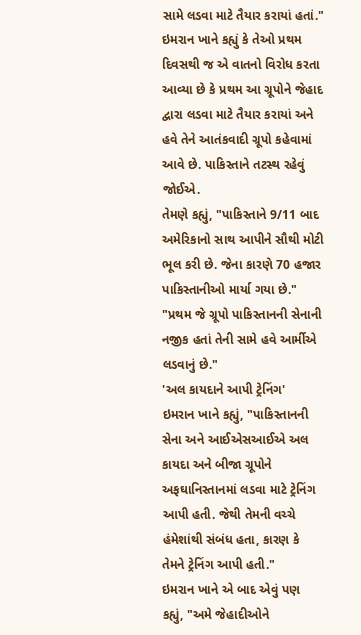સામે લડવા માટે તૈયાર કરાયાં હતાં."
ઇમરાન ખાને કહ્યું કે તેઓ પ્રથમ દિવસથી જ એ વાતનો વિરોધ કરતા આવ્યા છે કે પ્રથમ આ ગ્રૂપોને જેહાદ દ્વારા લડવા માટે તૈયાર કરાયાં અને હવે તેને આતંકવાદી ગ્રૂપો કહેવામાં આવે છે. પાકિસ્તાને તટસ્થ રહેવું જોઈએ.
તેમણે કહ્યું, "પાકિસ્તાને 9/11 બાદ અમેરિકાનો સાથ આપીને સૌથી મોટી ભૂલ કરી છે. જેના કારણે 70 હજાર પાકિસ્તાનીઓ માર્યા ગયા છે."
"પ્રથમ જે ગ્રૂપો પાકિસ્તાનની સેનાની નજીક હતાં તેની સામે હવે આર્મીએ લડવાનું છે."
'અલ કાયદાને આપી ટ્રેનિંગ'
ઇમરાન ખાને કહ્યું, "પાકિસ્તાનની સેના અને આઈએસઆઈએ અલ કાયદા અને બીજા ગ્રૂપોને અફઘાનિસ્તાનમાં લડવા માટે ટ્રેનિંગ આપી હતી. જેથી તેમની વચ્ચે હંમેશાંથી સંબંધ હતા, કારણ કે તેમને ટ્રેનિંગ આપી હતી."
ઇમરાન ખાને એ બાદ એવું પણ કહ્યું, "અમે જેહાદીઓને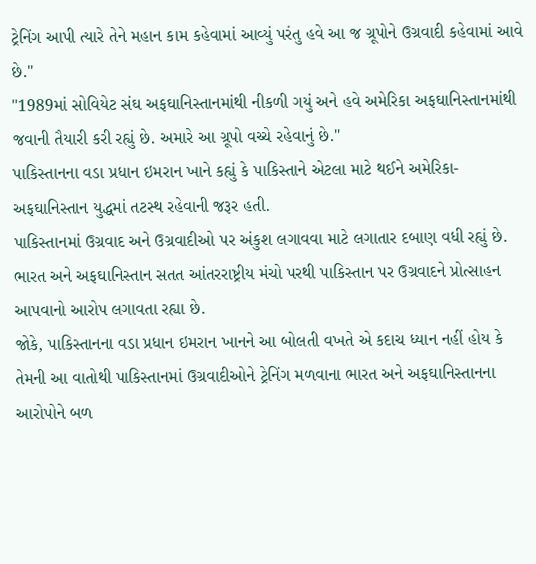ટ્રેનિંગ આપી ત્યારે તેને મહાન કામ કહેવામાં આવ્યું પરંતુ હવે આ જ ગ્રૂપોને ઉગ્રવાદી કહેવામાં આવે છે."
"1989માં સોવિયેટ સંઘ અફઘાનિસ્તાનમાંથી નીકળી ગયું અને હવે અમેરિકા અફઘાનિસ્તાનમાંથી જવાની તૈયારી કરી રહ્યું છે. અમારે આ ગ્રૂપો વચ્ચે રહેવાનું છે."
પાકિસ્તાનના વડા પ્રધાન ઇમરાન ખાને કહ્યું કે પાકિસ્તાને એટલા માટે થઈને અમેરિકા-અફઘાનિસ્તાન યુદ્ધમાં તટસ્થ રહેવાની જરૂર હતી.
પાકિસ્તાનમાં ઉગ્રવાદ અને ઉગ્રવાદીઓ પર અંકુશ લગાવવા માટે લગાતાર દબાણ વધી રહ્યું છે. ભારત અને અફઘાનિસ્તાન સતત આંતરરાષ્ટ્રીય મંચો પરથી પાકિસ્તાન પર ઉગ્રવાદને પ્રોત્સાહન આપવાનો આરોપ લગાવતા રહ્યા છે.
જોકે, પાકિસ્તાનના વડા પ્રધાન ઇમરાન ખાનને આ બોલતી વખતે એ કદાચ ધ્યાન નહીં હોય કે તેમની આ વાતોથી પાકિસ્તાનમાં ઉગ્રવાદીઓને ટ્રેનિંગ મળવાના ભારત અને અફઘાનિસ્તાનના આરોપોને બળ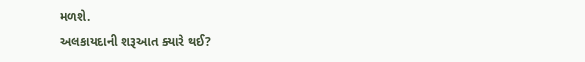મળશે.
અલકાયદાની શરૂઆત ક્યારે થઈ?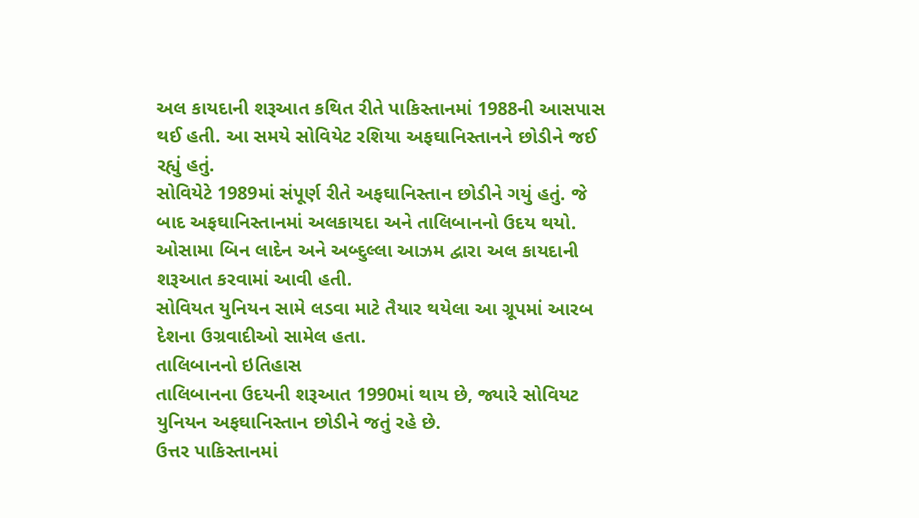અલ કાયદાની શરૂઆત કથિત રીતે પાકિસ્તાનમાં 1988ની આસપાસ થઈ હતી. આ સમયે સોવિયેટ રશિયા અફઘાનિસ્તાનને છોડીને જઈ રહ્યું હતું.
સોવિયેટે 1989માં સંપૂર્ણ રીતે અફઘાનિસ્તાન છોડીને ગયું હતું. જે બાદ અફઘાનિસ્તાનમાં અલકાયદા અને તાલિબાનનો ઉદય થયો.
ઓસામા બિન લાદેન અને અબ્દુલ્લા આઝમ દ્વારા અલ કાયદાની શરૂઆત કરવામાં આવી હતી.
સોવિયત યુનિયન સામે લડવા માટે તૈયાર થયેલા આ ગ્રૂપમાં આરબ દેશના ઉગ્રવાદીઓ સામેલ હતા.
તાલિબાનનો ઇતિહાસ
તાલિબાનના ઉદયની શરૂઆત 1990માં થાય છે, જ્યારે સોવિયટ યુનિયન અફઘાનિસ્તાન છોડીને જતું રહે છે.
ઉત્તર પાકિસ્તાનમાં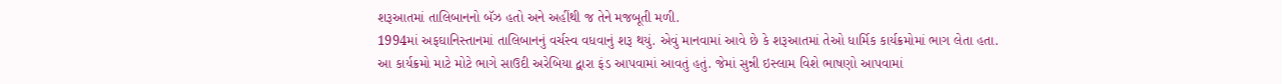શરૂઆતમાં તાલિબાનનો બૅઝ હતો અને અહીંથી જ તેને મજબૂતી મળી.
1994માં અફઘાનિસ્તાનમાં તાલિબાનનું વર્ચસ્વ વધવાનું શરૂ થયું. એવું માનવામાં આવે છે કે શરૂઆતમાં તેઓ ધાર્મિક કાર્યક્રમોમાં ભાગ લેતા હતા.
આ કાર્યક્રમો માટે મોટે ભાગે સાઉદી અરેબિયા દ્વારા ફંડ આપવામાં આવતું હતું. જેમાં સુન્ની ઇસ્લામ વિશે ભાષણો આપવામાં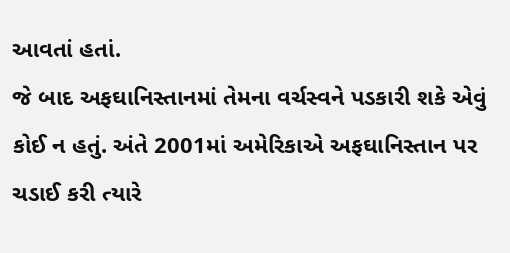આવતાં હતાં.
જે બાદ અફઘાનિસ્તાનમાં તેમના વર્ચસ્વને પડકારી શકે એવું કોઈ ન હતું. અંતે 2001માં અમેરિકાએ અફઘાનિસ્તાન પર ચડાઈ કરી ત્યારે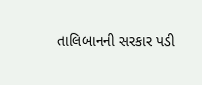તાલિબાનની સરકાર પડી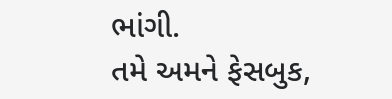ભાંગી.
તમે અમને ફેસબુક,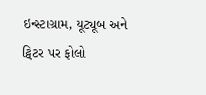ઇન્સ્ટાગ્રામ, યૂટ્યૂબ અને ટ્વિટર પર ફોલો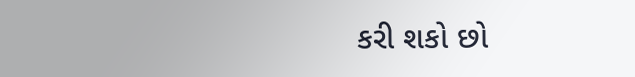કરી શકો છો